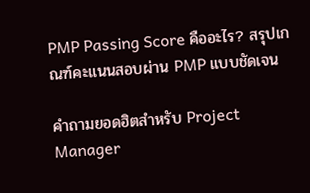PMP Passing Score คืออะไร? สรุปเกณฑ์คะแนนสอบผ่าน PMP แบบชัดเจน

คำถามยอดฮิตสำหรับ Project Manager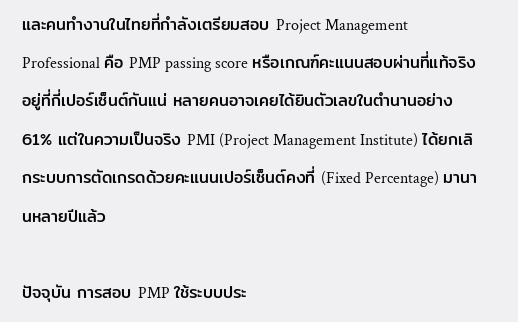และคนทำงานในไทยที่กำลังเตรียมสอบ Project Management Professional คือ PMP passing score หรือเกณฑ์คะแนนสอบผ่านที่แท้จริงอยู่ที่กี่เปอร์เซ็นต์กันแน่ หลายคนอาจเคยได้ยินตัวเลขในตำนานอย่าง 61% แต่ในความเป็นจริง PMI (Project Management Institute) ได้ยกเลิกระบบการตัดเกรดด้วยคะแนนเปอร์เซ็นต์คงที่ (Fixed Percentage) มานานหลายปีแล้ว

ปัจจุบัน การสอบ PMP ใช้ระบบประ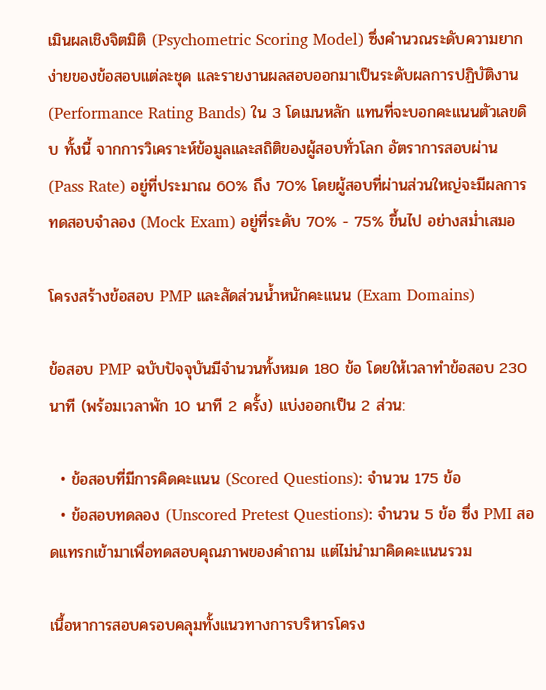เมินผลเชิงจิตมิติ (Psychometric Scoring Model) ซึ่งคำนวณระดับความยากง่ายของข้อสอบแต่ละชุด และรายงานผลสอบออกมาเป็นระดับผลการปฏิบัติงาน (Performance Rating Bands) ใน 3 โดเมนหลัก แทนที่จะบอกคะแนนตัวเลขดิบ ทั้งนี้ จากการวิเคราะห์ข้อมูลและสถิติของผู้สอบทั่วโลก อัตราการสอบผ่าน (Pass Rate) อยู่ที่ประมาณ 60% ถึง 70% โดยผู้สอบที่ผ่านส่วนใหญ่จะมีผลการทดสอบจำลอง (Mock Exam) อยู่ที่ระดับ 70% - 75% ขึ้นไป อย่างสม่ำเสมอ

โครงสร้างข้อสอบ PMP และสัดส่วนน้ำหนักคะแนน (Exam Domains)

ข้อสอบ PMP ฉบับปัจจุบันมีจำนวนทั้งหมด 180 ข้อ โดยให้เวลาทำข้อสอบ 230 นาที (พร้อมเวลาพัก 10 นาที 2 ครั้ง) แบ่งออกเป็น 2 ส่วน:

  • ข้อสอบที่มีการคิดคะแนน (Scored Questions): จำนวน 175 ข้อ
  • ข้อสอบทดลอง (Unscored Pretest Questions): จำนวน 5 ข้อ ซึ่ง PMI สอดแทรกเข้ามาเพื่อทดสอบคุณภาพของคำถาม แต่ไม่นำมาคิดคะแนนรวม

เนื้อหาการสอบครอบคลุมทั้งแนวทางการบริหารโครง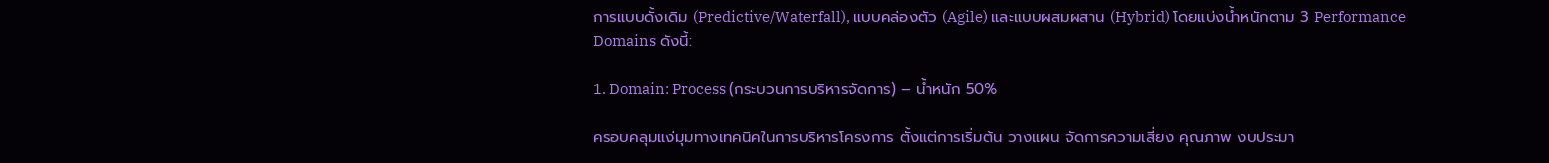การแบบดั้งเดิม (Predictive/Waterfall), แบบคล่องตัว (Agile) และแบบผสมผสาน (Hybrid) โดยแบ่งน้ำหนักตาม 3 Performance Domains ดังนี้:

1. Domain: Process (กระบวนการบริหารจัดการ) – น้ำหนัก 50%

ครอบคลุมแง่มุมทางเทคนิคในการบริหารโครงการ ตั้งแต่การเริ่มต้น วางแผน จัดการความเสี่ยง คุณภาพ งบประมา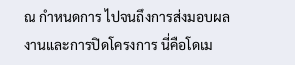ณ กำหนดการ ไปจนถึงการส่งมอบผลงานและการปิดโครงการ นี่คือโดเม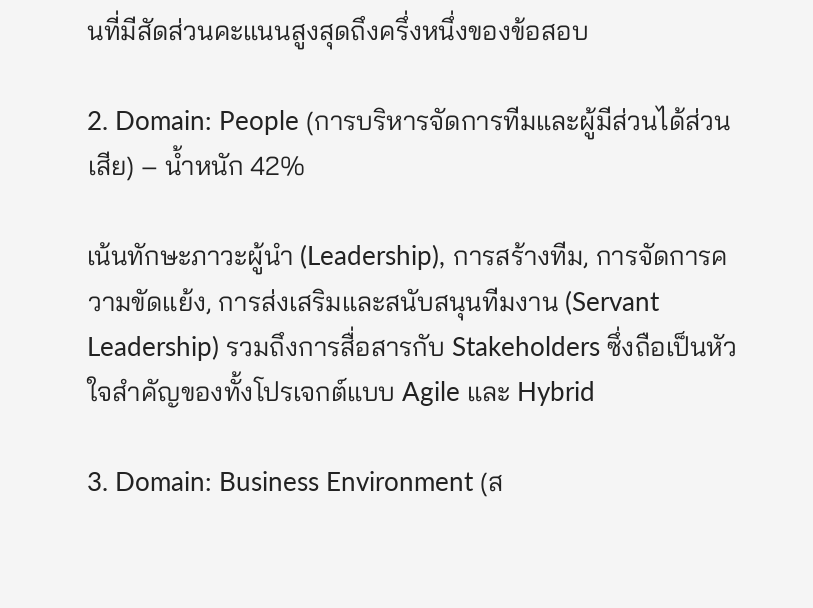นที่มีสัดส่วนคะแนนสูงสุดถึงครึ่งหนึ่งของข้อสอบ

2. Domain: People (การบริหารจัดการทีมและผู้มีส่วนได้ส่วนเสีย) – น้ำหนัก 42%

เน้นทักษะภาวะผู้นำ (Leadership), การสร้างทีม, การจัดการความขัดแย้ง, การส่งเสริมและสนับสนุนทีมงาน (Servant Leadership) รวมถึงการสื่อสารกับ Stakeholders ซึ่งถือเป็นหัวใจสำคัญของทั้งโปรเจกต์แบบ Agile และ Hybrid

3. Domain: Business Environment (ส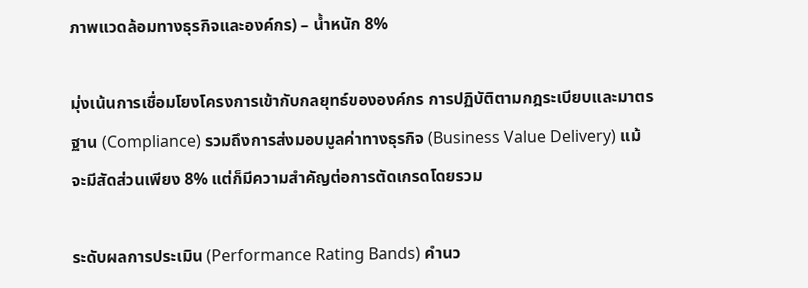ภาพแวดล้อมทางธุรกิจและองค์กร) – น้ำหนัก 8%

มุ่งเน้นการเชื่อมโยงโครงการเข้ากับกลยุทธ์ขององค์กร การปฏิบัติตามกฎระเบียบและมาตรฐาน (Compliance) รวมถึงการส่งมอบมูลค่าทางธุรกิจ (Business Value Delivery) แม้จะมีสัดส่วนเพียง 8% แต่ก็มีความสำคัญต่อการตัดเกรดโดยรวม

ระดับผลการประเมิน (Performance Rating Bands) คำนว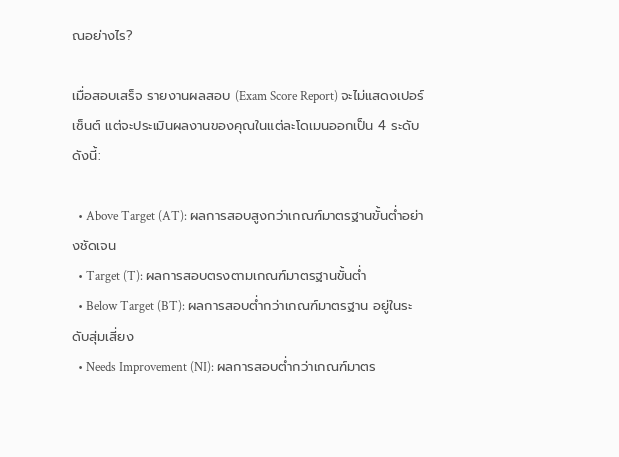ณอย่างไร?

เมื่อสอบเสร็จ รายงานผลสอบ (Exam Score Report) จะไม่แสดงเปอร์เซ็นต์ แต่จะประเมินผลงานของคุณในแต่ละโดเมนออกเป็น 4 ระดับ ดังนี้:

  • Above Target (AT): ผลการสอบสูงกว่าเกณฑ์มาตรฐานขั้นต่ำอย่างชัดเจน
  • Target (T): ผลการสอบตรงตามเกณฑ์มาตรฐานขั้นต่ำ
  • Below Target (BT): ผลการสอบต่ำกว่าเกณฑ์มาตรฐาน อยู่ในระดับสุ่มเสี่ยง
  • Needs Improvement (NI): ผลการสอบต่ำกว่าเกณฑ์มาตร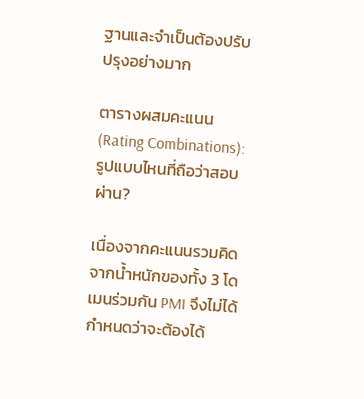ฐานและจำเป็นต้องปรับปรุงอย่างมาก

ตารางผสมคะแนน (Rating Combinations): รูปแบบไหนที่ถือว่าสอบผ่าน?

เนื่องจากคะแนนรวมคิดจากน้ำหนักของทั้ง 3 โดเมนร่วมกัน PMI จึงไม่ได้กำหนดว่าจะต้องได้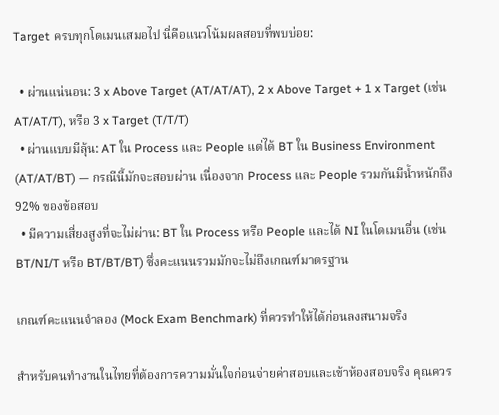Target ครบทุกโดเมนเสมอไป นี่คือแนวโน้มผลสอบที่พบบ่อย:

  • ผ่านแน่นอน: 3 x Above Target (AT/AT/AT), 2 x Above Target + 1 x Target (เช่น AT/AT/T), หรือ 3 x Target (T/T/T)
  • ผ่านแบบมีลุ้น: AT ใน Process และ People แต่ได้ BT ใน Business Environment (AT/AT/BT) — กรณีนี้มักจะสอบผ่าน เนื่องจาก Process และ People รวมกันมีน้ำหนักถึง 92% ของข้อสอบ
  • มีความเสี่ยงสูงที่จะไม่ผ่าน: BT ใน Process หรือ People และได้ NI ในโดเมนอื่น (เช่น BT/NI/T หรือ BT/BT/BT) ซึ่งคะแนนรวมมักจะไม่ถึงเกณฑ์มาตรฐาน

เกณฑ์คะแนนจำลอง (Mock Exam Benchmark) ที่ควรทำให้ได้ก่อนลงสนามจริง

สำหรับคนทำงานในไทยที่ต้องการความมั่นใจก่อนจ่ายค่าสอบและเข้าห้องสอบจริง คุณควร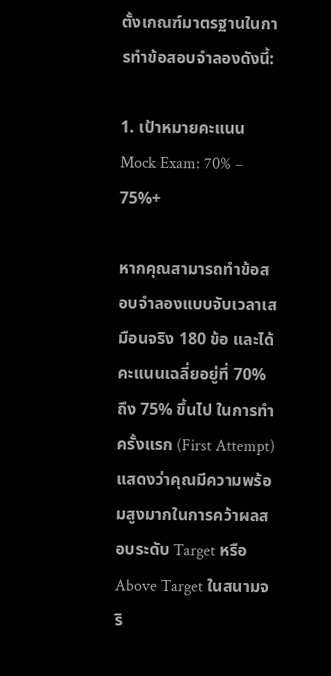ตั้งเกณฑ์มาตรฐานในการทำข้อสอบจำลองดังนี้:

1. เป้าหมายคะแนน Mock Exam: 70% – 75%+

หากคุณสามารถทำข้อสอบจำลองแบบจับเวลาเสมือนจริง 180 ข้อ และได้คะแนนเฉลี่ยอยู่ที่ 70% ถึง 75% ขึ้นไป ในการทำครั้งแรก (First Attempt) แสดงว่าคุณมีความพร้อมสูงมากในการคว้าผลสอบระดับ Target หรือ Above Target ในสนามจริ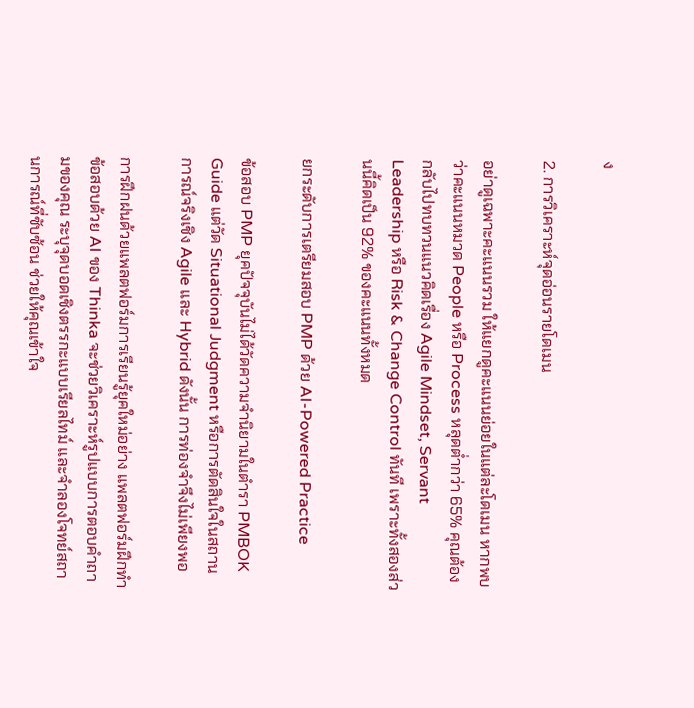ง

2. การวิเคราะห์จุดอ่อนรายโดเมน

อย่าดูเฉพาะคะแนนรวม ให้แยกดูคะแนนย่อยในแต่ละโดเมน หากพบว่าคะแนนหมวด People หรือ Process หลุดต่ำกว่า 65% คุณต้องกลับไปทบทวนแนวคิดเรื่อง Agile Mindset, Servant Leadership หรือ Risk & Change Control ทันที เพราะทั้งสองส่วนนี้คิดเป็น 92% ของคะแนนทั้งหมด

ยกระดับการเตรียมสอบ PMP ด้วย AI-Powered Practice

ข้อสอบ PMP ยุคปัจจุบันไม่ได้วัดความจำนิยามในตำรา PMBOK Guide แต่วัด Situational Judgment หรือการตัดสินใจในสถานการณ์จริงเชิง Agile และ Hybrid ดังนั้น การท่องจำจึงไม่เพียงพอ

การฝึกฝนด้วยแพลตฟอร์มการเรียนรู้ยุคใหม่อย่าง แพลตฟอร์มฝึกทำข้อสอบด้วย AI ของ Thinka จะช่วยวิเคราะห์รูปแบบการตอบคำถามของคุณ ระบุจุดบอดเชิงตรรกะแบบเรียลไทม์ และจำลองโจทย์สถานการณ์ที่ซับซ้อน ช่วยให้คุณเข้าใจ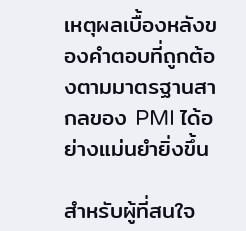เหตุผลเบื้องหลังของคำตอบที่ถูกต้องตามมาตรฐานสากลของ PMI ได้อย่างแม่นยำยิ่งขึ้น

สำหรับผู้ที่สนใจ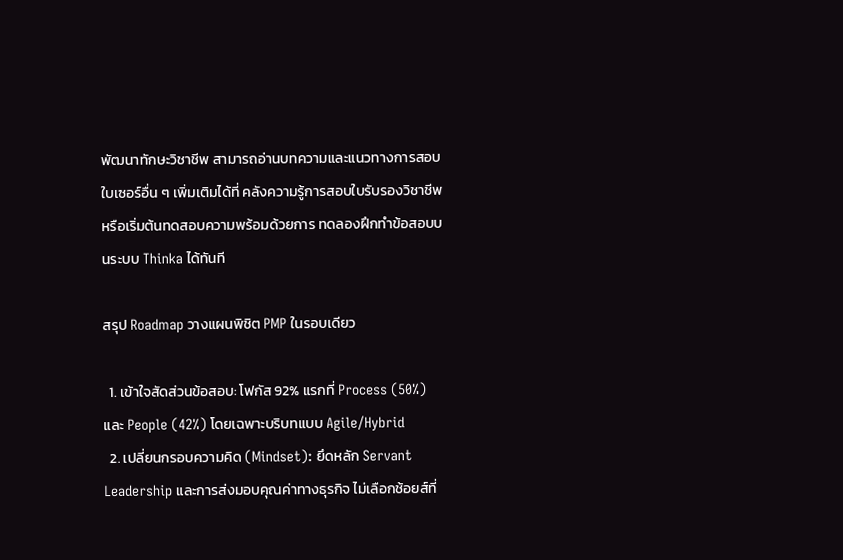พัฒนาทักษะวิชาชีพ สามารถอ่านบทความและแนวทางการสอบใบเซอร์อื่น ๆ เพิ่มเติมได้ที่ คลังความรู้การสอบใบรับรองวิชาชีพ หรือเริ่มต้นทดสอบความพร้อมด้วยการ ทดลองฝึกทำข้อสอบบนระบบ Thinka ได้ทันที

สรุป Roadmap วางแผนพิชิต PMP ในรอบเดียว

  1. เข้าใจสัดส่วนข้อสอบ: โฟกัส 92% แรกที่ Process (50%) และ People (42%) โดยเฉพาะบริบทแบบ Agile/Hybrid
  2. เปลี่ยนกรอบความคิด (Mindset): ยึดหลัก Servant Leadership และการส่งมอบคุณค่าทางธุรกิจ ไม่เลือกช้อยส์ที่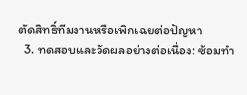ตัดสิทธิ์ทีมงานหรือเพิกเฉยต่อปัญหา
  3. ทดสอบและวัดผลอย่างต่อเนื่อง: ซ้อมทำ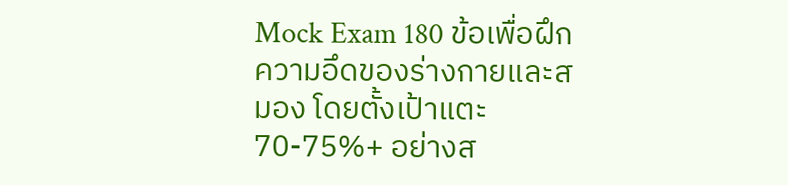Mock Exam 180 ข้อเพื่อฝึกความอึดของร่างกายและสมอง โดยตั้งเป้าแตะ 70-75%+ อย่างส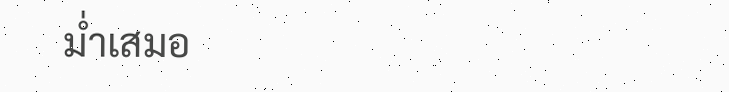ม่ำเสมอ